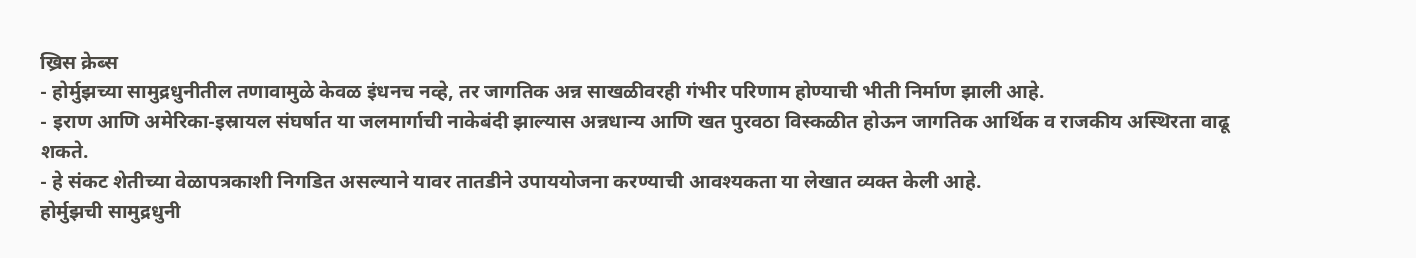ख्रिस क्रेब्स
- होर्मुझच्या सामुद्रधुनीतील तणावामुळे केवळ इंधनच नव्हे, तर जागतिक अन्न साखळीवरही गंभीर परिणाम होण्याची भीती निर्माण झाली आहे.
- इराण आणि अमेरिका-इस्रायल संघर्षात या जलमार्गाची नाकेबंदी झाल्यास अन्नधान्य आणि खत पुरवठा विस्कळीत होऊन जागतिक आर्थिक व राजकीय अस्थिरता वाढू शकते.
- हे संकट शेतीच्या वेळापत्रकाशी निगडित असल्याने यावर तातडीने उपाययोजना करण्याची आवश्यकता या लेखात व्यक्त केली आहे.
होर्मुझची सामुद्रधुनी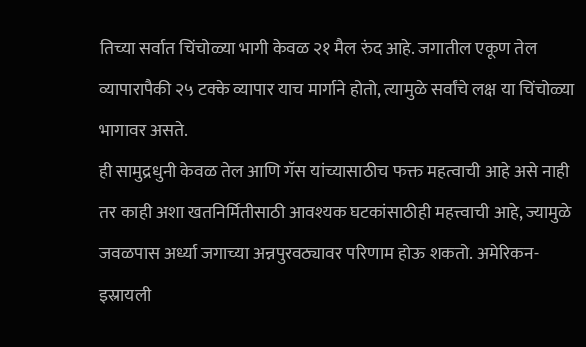तिच्या सर्वात चिंचोळ्या भागी केवळ २१ मैल रुंद आहे. जगातील एकूण तेल व्यापारापैकी २५ टक्के व्यापार याच मार्गाने होतो, त्यामुळे सर्वांचे लक्ष या चिंचोळ्या भागावर असते.
ही सामुद्रधुनी केवळ तेल आणि गॅस यांच्यासाठीच फक्त महत्वाची आहे असे नाही तर काही अशा खतनिर्मितीसाठी आवश्यक घटकांसाठीही महत्त्वाची आहे, ज्यामुळे जवळपास अर्ध्या जगाच्या अन्नपुरवठ्यावर परिणाम होऊ शकतो. अमेरिकन-इस्रायली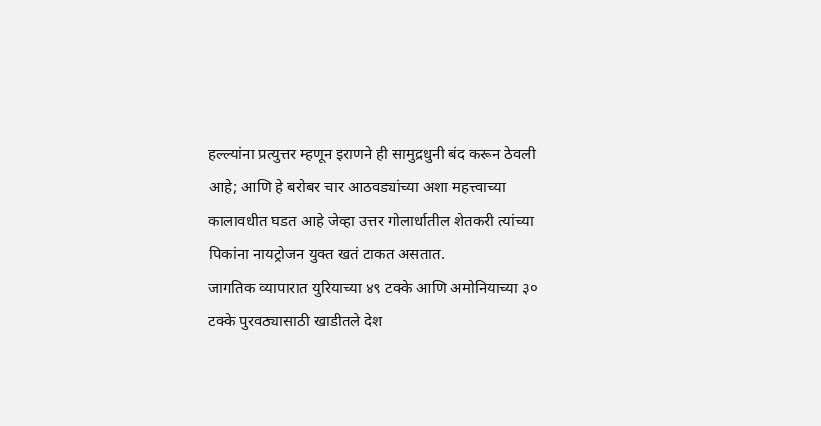हल्ल्यांना प्रत्युत्तर म्हणून इराणने ही सामुद्रधुनी बंद करून ठेवली आहे; आणि हे बरोबर चार आठवड्यांच्या अशा महत्त्वाच्या कालावधीत घडत आहे जेव्हा उत्तर गोलार्धातील शेतकरी त्यांच्या पिकांना नायट्रोजन युक्त खतं टाकत असतात.
जागतिक व्यापारात युरियाच्या ४९ टक्के आणि अमोनियाच्या ३० टक्के पुरवठ्यासाठी खाडीतले देश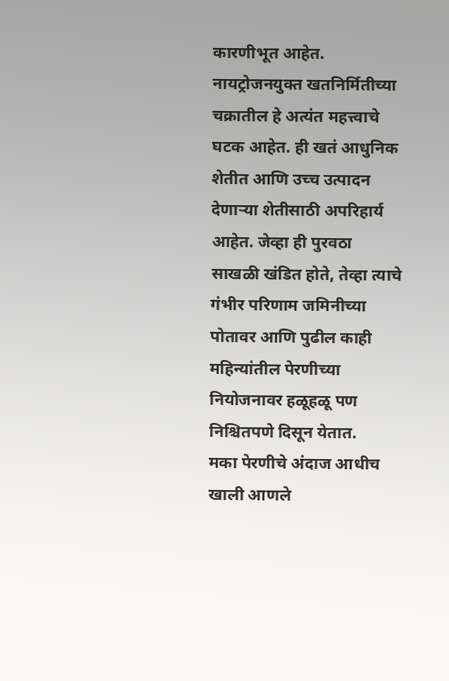कारणीभूत आहेत. नायट्रोजनयुक्त खतनिर्मितीच्या चक्रातील हे अत्यंत महत्त्वाचे घटक आहेत. ही खतं आधुनिक शेतीत आणि उच्च उत्पादन देणाऱ्या शेतीसाठी अपरिहार्य आहेत. जेव्हा ही पुरवठा साखळी खंडित होते, तेव्हा त्याचे गंभीर परिणाम जमिनीच्या पोतावर आणि पुढील काही महिन्यांतील पेरणीच्या नियोजनावर हळूहळू पण निश्चितपणे दिसून येतात.
मका पेरणीचे अंदाज आधीच खाली आणले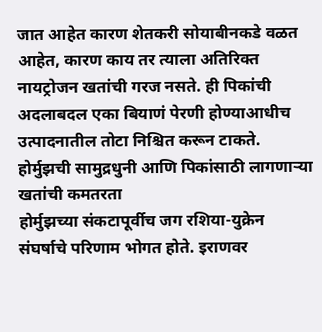जात आहेत कारण शेतकरी सोयाबीनकडे वळत आहेत, कारण काय तर त्याला अतिरिक्त नायट्रोजन खतांची गरज नसते. ही पिकांची अदलाबदल एका बियाणं पेरणी होण्याआधीच उत्पादनातील तोटा निश्चित करून टाकते.
होर्मुझची सामुद्रधुनी आणि पिकांसाठी लागणाऱ्या खतांची कमतरता
होर्मुझच्या संकटापूर्वीच जग रशिया-युक्रेन संघर्षाचे परिणाम भोगत होते. इराणवर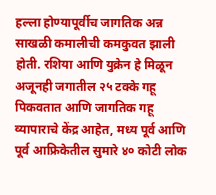हल्ला होण्यापूर्वीच जागतिक अन्न साखळी कमालीची कमकुवत झाली होती. रशिया आणि युक्रेन हे मिळून अजूनही जगातील २५ टक्के गहू पिकवतात आणि जागतिक गहू व्यापाराचे केंद्र आहेत, मध्य पूर्व आणि पूर्व आफ्रिकेतील सुमारे ४० कोटी लोक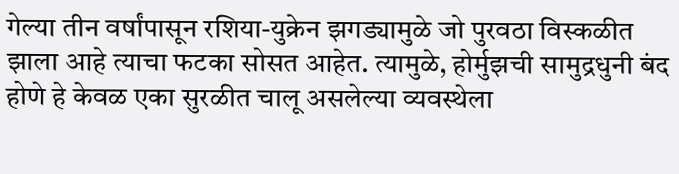गेल्या तीन वर्षांपासून रशिया-युक्रेन झगड्यामुळे जो पुरवठा विस्कळीत झाला आहे त्याचा फटका सोसत आहेत. त्यामुळे, होर्मुझची सामुद्रधुनी बंद होणे हे केवळ एका सुरळीत चालू असलेल्या व्यवस्थेला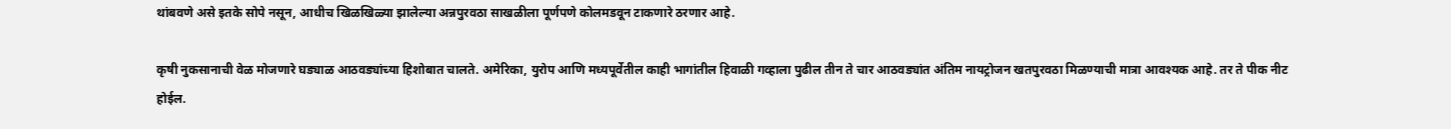थांबवणे असे इतके सोपे नसून, आधीच खिळखिळ्या झालेल्या अन्नपुरवठा साखळीला पूर्णपणे कोलमडवून टाकणारे ठरणार आहे.

कृषी नुकसानाची वेळ मोजणारे घड्याळ आठवड्यांच्या हिशोबात चालते. अमेरिका, युरोप आणि मध्यपूर्वेतील काही भागांतील हिवाळी गव्हाला पुढील तीन ते चार आठवड्यांत अंतिम नायट्रोजन खतपुरवठा मिळण्याची मात्रा आवश्यक आहे. तर ते पीक नीट होईल.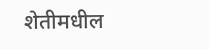शेतीमधील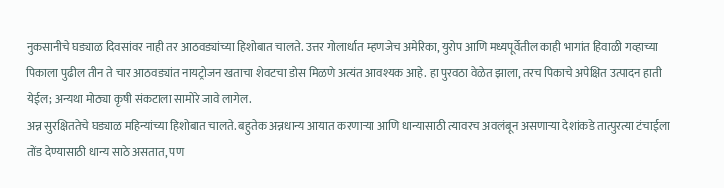नुकसानीचे घड्याळ दिवसांवर नाही तर आठवड्यांच्या हिशोबात चालते. उत्तर गोलार्धात म्हणजेच अमेरिका, युरोप आणि मध्यपूर्वेतील काही भागांत हिवाळी गव्हाच्या पिकाला पुढील तीन ते चार आठवड्यांत नायट्रोजन खताचा शेवटचा डोस मिळणे अत्यंत आवश्यक आहे. हा पुरवठा वेळेत झाला, तरच पिकाचे अपेक्षित उत्पादन हाती येईल; अन्यथा मोठ्या कृषी संकटाला सामोरे जावे लागेल.
अन्न सुरक्षिततेचे घड्याळ महिन्यांच्या हिशोबात चालते. बहुतेक अन्नधान्य आयात करणाऱ्या आणि धान्यासाठी त्यावरच अवलंबून असणाऱ्या देशांकडे तात्पुरत्या टंचाईला तोंड देण्यासाठी धान्य साठे असतात, पण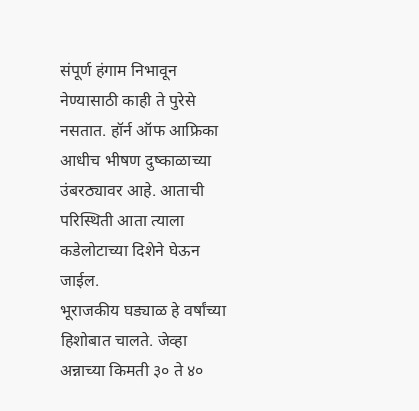संपूर्ण हंगाम निभावून नेण्यासाठी काही ते पुरेसे नसतात. हॉर्न ऑफ आफ्रिका आधीच भीषण दुष्काळाच्या उंबरठ्यावर आहे. आताची परिस्थिती आता त्याला कडेलोटाच्या दिशेने घेऊन जाईल.
भूराजकीय घड्याळ हे वर्षांच्या हिशोबात चालते. जेव्हा अन्नाच्या किमती ३० ते ४०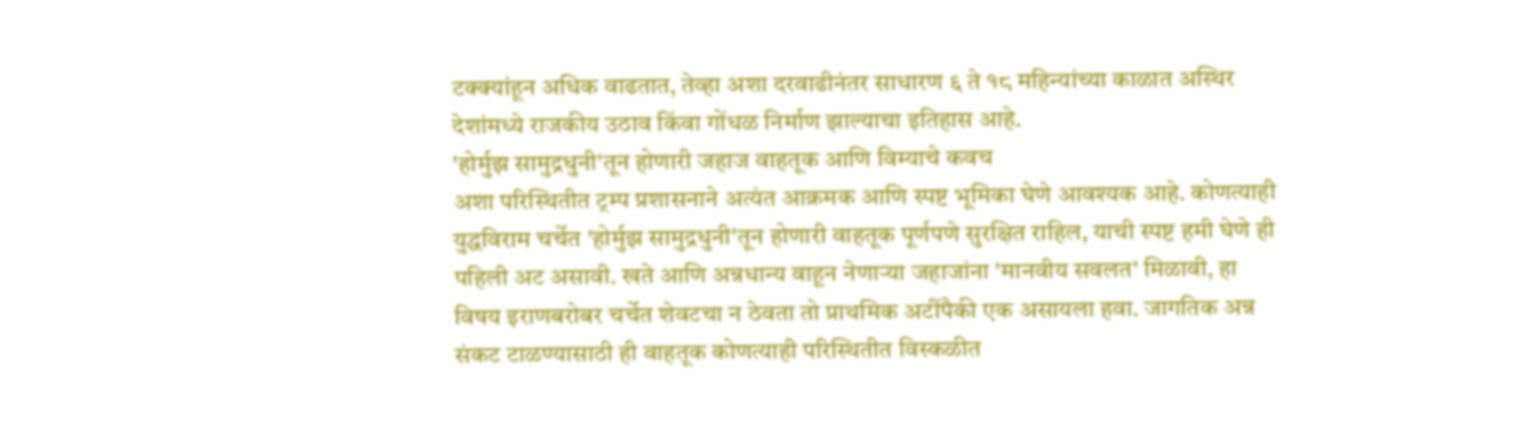टक्क्यांहून अधिक वाढतात, तेव्हा अशा दरवाढीनंतर साधारण ६ ते १८ महिन्यांच्या काळात अस्थिर देशांमध्ये राजकीय उठाव किंवा गोंधळ निर्माण झाल्याचा इतिहास आहे.
'होर्मुझ सामुद्रधुनी'तून होणारी जहाज वाहतूक आणि विम्याचे कवच
अशा परिस्थितीत ट्रम्प प्रशासनाने अत्यंत आक्रमक आणि स्पष्ट भूमिका घेणे आवश्यक आहे. कोणत्याही युद्धविराम चर्चेत 'होर्मुझ सामुद्रधुनी'तून होणारी वाहतूक पूर्णपणे सुरक्षित राहिल, याची स्पष्ट हमी घेणे ही पहिली अट असावी. खते आणि अन्नधान्य वाहून नेणाऱ्या जहाजांना 'मानवीय सवलत' मिळावी, हा विषय इराणबरोबर चर्चेत शेवटचा न ठेवता तो प्राथमिक अटींपैकी एक असायला हवा. जागतिक अन्न संकट टाळण्यासाठी ही वाहतूक कोणत्याही परिस्थितीत विस्कळीत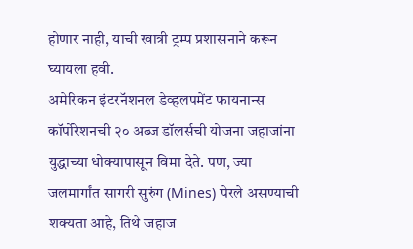होणार नाही, याची खात्री ट्रम्प प्रशासनाने करून घ्यायला हवी.
अमेरिकन इंटरनॅशनल डेव्हलपमेंट फायनान्स कॉर्पोरेशनची २० अब्ज डॉलर्सची योजना जहाजांना युद्धाच्या धोक्यापासून विमा देते. पण, ज्या जलमार्गांत सागरी सुरुंग (Mines) पेरले असण्याची शक्यता आहे, तिथे जहाज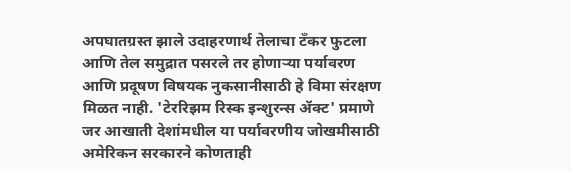अपघातग्रस्त झाले उदाहरणार्थ तेलाचा टँकर फुटला आणि तेल समुद्रात पसरले तर होणाऱ्या पर्यावरण आणि प्रदूषण विषयक नुकसानीसाठी हे विमा संरक्षण मिळत नाही. 'टेररिझम रिस्क इन्शुरन्स ॲक्ट' प्रमाणे जर आखाती देशांमधील या पर्यावरणीय जोखमीसाठी अमेरिकन सरकारने कोणताही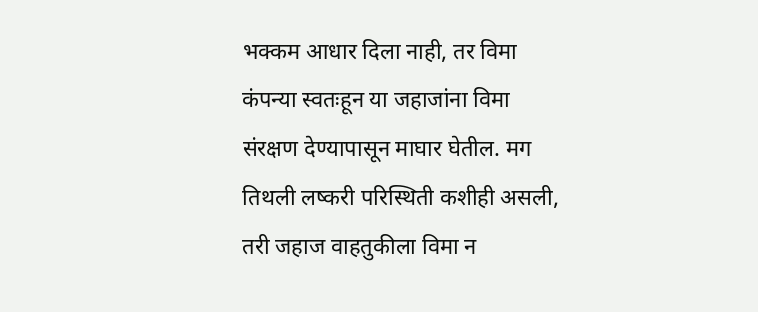भक्कम आधार दिला नाही, तर विमा कंपन्या स्वतःहून या जहाजांना विमा संरक्षण देण्यापासून माघार घेतील. मग तिथली लष्करी परिस्थिती कशीही असली, तरी जहाज वाहतुकीला विमा न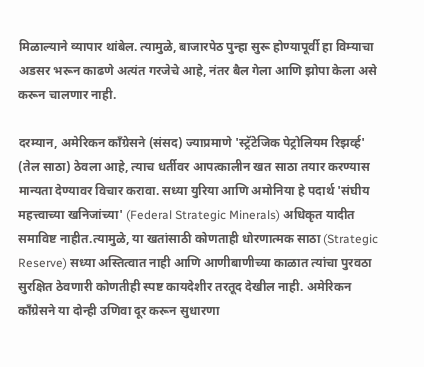मिळाल्याने व्यापार थांबेल. त्यामुळे, बाजारपेठ पुन्हा सुरू होण्यापूर्वी हा विम्याचा अडसर भरून काढणे अत्यंत गरजेचे आहे, नंतर बैल गेला आणि झोपा केला असे करून चालणार नाही.

दरम्यान, अमेरिकन काँग्रेसने (संसद) ज्याप्रमाणे 'स्ट्रॅटेजिक पेट्रोलियम रिझर्व्ह' (तेल साठा) ठेवला आहे, त्याच धर्तीवर आपत्कालीन खत साठा तयार करण्यास मान्यता देण्यावर विचार करावा. सध्या युरिया आणि अमोनिया हे पदार्थ 'संघीय महत्त्वाच्या खनिजांच्या' (Federal Strategic Minerals) अधिकृत यादीत समाविष्ट नाहीत.त्यामुळे, या खतांसाठी कोणताही धोरणात्मक साठा (Strategic Reserve) सध्या अस्तित्वात नाही आणि आणीबाणीच्या काळात त्यांचा पुरवठा सुरक्षित ठेवणारी कोणतीही स्पष्ट कायदेशीर तरतूद देखील नाही. अमेरिकन काँग्रेसने या दोन्ही उणिवा दूर करून सुधारणा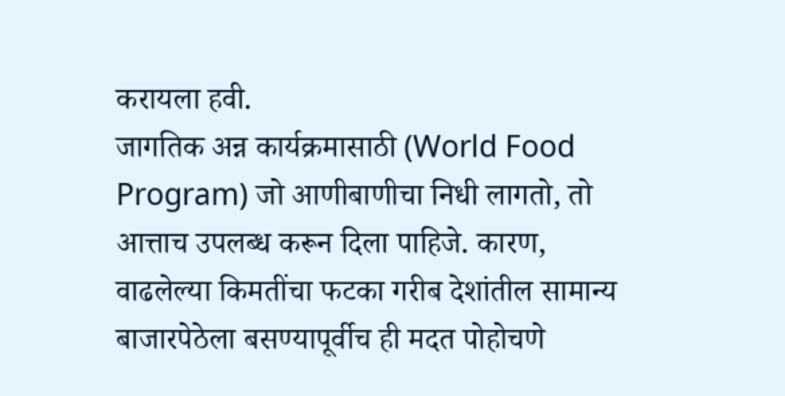करायला हवी.
जागतिक अन्न कार्यक्रमासाठी (World Food Program) जो आणीबाणीचा निधी लागतो, तो आत्ताच उपलब्ध करून दिला पाहिजे. कारण, वाढलेल्या किमतींचा फटका गरीब देशांतील सामान्य बाजारपेठेला बसण्यापूर्वीच ही मदत पोहोचणे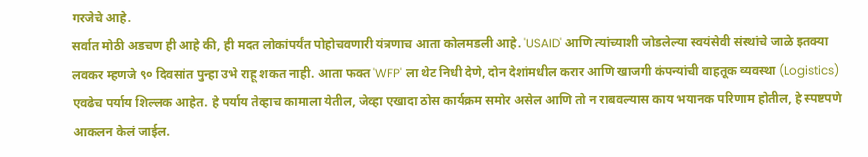गरजेचे आहे.
सर्वात मोठी अडचण ही आहे की, ही मदत लोकांपर्यंत पोहोचवणारी यंत्रणाच आता कोलमडली आहे. 'USAID' आणि त्यांच्याशी जोडलेल्या स्वयंसेवी संस्थांचे जाळे इतक्या लवकर म्हणजे ९० दिवसांत पुन्हा उभे राहू शकत नाही. आता फक्त 'WFP' ला थेट निधी देणे, दोन देशांमधील करार आणि खाजगी कंपन्यांची वाहतूक व्यवस्था (Logistics) एवढेच पर्याय शिल्लक आहेत. हे पर्याय तेव्हाच कामाला येतील, जेव्हा एखादा ठोस कार्यक्रम समोर असेल आणि तो न राबवल्यास काय भयानक परिणाम होतील, हे स्पष्टपणे आकलन केलं जाईल.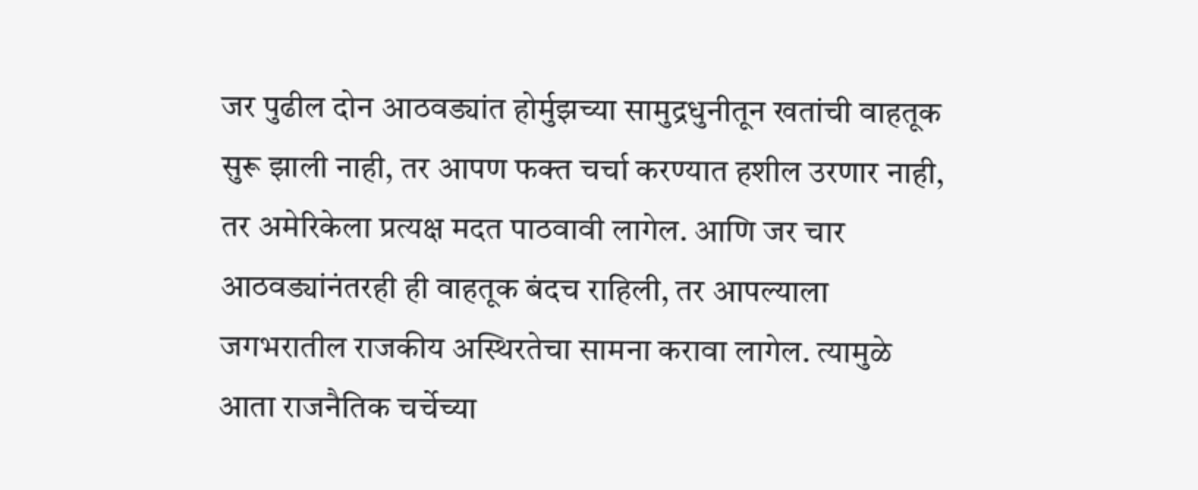जर पुढील दोन आठवड्यांत होर्मुझच्या सामुद्रधुनीतून खतांची वाहतूक सुरू झाली नाही, तर आपण फक्त चर्चा करण्यात हशील उरणार नाही, तर अमेरिकेला प्रत्यक्ष मदत पाठवावी लागेल. आणि जर चार आठवड्यांनंतरही ही वाहतूक बंदच राहिली, तर आपल्याला जगभरातील राजकीय अस्थिरतेचा सामना करावा लागेल. त्यामुळे आता राजनैतिक चर्चेच्या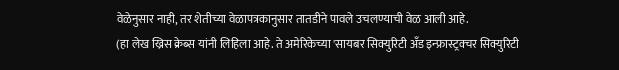वेळेनुसार नाही, तर शेतीच्या वेळापत्रकानुसार तातडीने पावले उचलण्याची वेळ आली आहे.
(हा लेख ख्रिस क्रेब्स यांनी लिहिला आहे. ते अमेरिकेच्या 'सायबर सिक्युरिटी अँड इन्फ्रास्ट्रक्चर सिक्युरिटी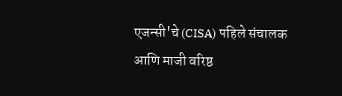एजन्सी'चे (CISA) पहिले संचालक आणि माजी वरिष्ठ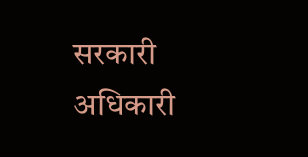सरकारी अधिकारी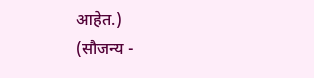आहेत.)
(सौजन्य -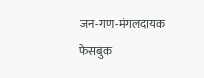जन-गण-मंगलदायक फेसबुक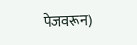पेजवरून)